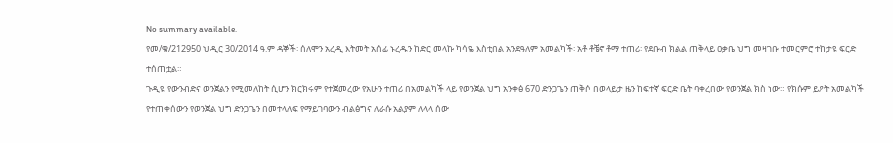No summary available.
የመ/ቁ/212950 ህዲር 30/2014 ዓ.ም ዳኞች፡ ሰለሞን አረዲ እትመት አሰፊ ኑረዱን ከድር መላኩ ካሳዬ እስቲበል አንደዓለም አመልካች፡ አቶ ቶቼኖ ቶማ ተጠሪ፡ የደቡብ ክልል ጠቅላይ ዐቃቤ ህግ መዛገቡ ተመርምሮ ተከታዩ ፍርድ ተሰጠቷል።
ጉዲዩ የውንብድና ወንጀልን የሚመለከት ሲሆን ክርክሩም የተጀመረው የአሁን ተጠሪ በአመልካች ላይ የወንጀል ህግ አንቀፅ 670 ድንጋጌን ጠቅሶ በወላይታ ዜን ከፍተኛ ፍርድ ቤት ባቀረበው የወንጀል ክስ ነው። የክሱም ይዖት አመልካች የተጠቀሰውን የወንጀል ህግ ድንጋጌን በመተላለፍ የማይገባውን ብልፅግና ለራሱ አልያም ለላላ ሰው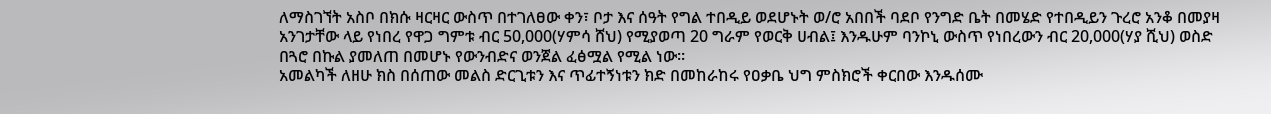ለማስገኘት አስቦ በክሱ ዛርዛር ውስጥ በተገለፀው ቀን፣ ቦታ እና ሰዓት የግል ተበዲይ ወደሆኑት ወ/ሮ አበበች ባደቦ የንግድ ቤት በመሄድ የተበዲይን ጉረሮ አንቆ በመያዛ አንገታቸው ላይ የነበረ የዋጋ ግምቱ ብር 50,000(ሃምሳ ሸህ) የሚያወጣ 20 ግራም የወርቅ ሀብል፤ እንዱሁም ባንኮኒ ውስጥ የነበረውን ብር 20,000(ሃያ ሺህ) ወስድ በጓሮ በኩል ያመለጠ በመሆኑ የውንብድና ወንጀል ፈፅሟል የሚል ነው።
አመልካች ለዘሁ ክስ በሰጠው መልስ ድርጊቱን እና ጥፊተኝነቱን ክድ በመከራከሩ የዐቃቤ ህግ ምስክሮች ቀርበው እንዱሰሙ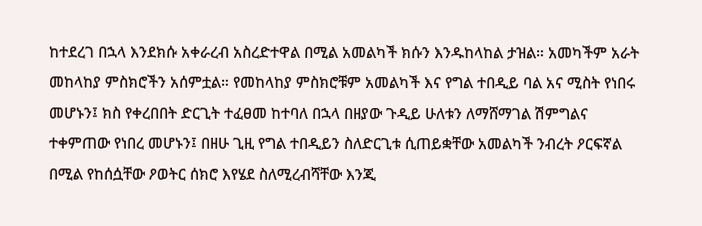ከተደረገ በኋላ እንደክሱ አቀራረብ አስረድተዋል በሚል አመልካች ክሱን እንዱከላከል ታዝል። አመካችም አራት መከላከያ ምስክሮችን አሰምቷል። የመከላከያ ምስክሮቹም አመልካች እና የግል ተበዲይ ባል አና ሚስት የነበሩ መሆኑን፤ ክስ የቀረበበት ድርጊት ተፈፀመ ከተባለ በኋላ በዘያው ጉዲይ ሁለቱን ለማሸማገል ሽምግልና ተቀምጠው የነበረ መሆኑን፤ በዘሁ ጊዚ የግል ተበዲይን ስለድርጊቱ ሲጠይቋቸው አመልካች ንብረት ዖርፍኛል በሚል የከሰሷቸው ዖወትር ሰክሮ እየሄደ ስለሚረብሻቸው እንጂ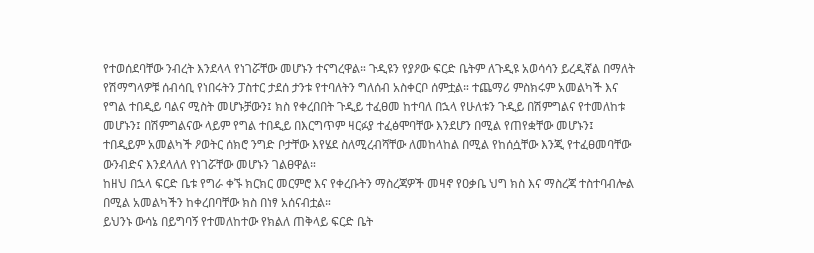የተወሰደባቸው ንብረት እንደላላ የነገሯቸው መሆኑን ተናግረዋል። ጉዲዩን የያዖው ፍርድ ቤትም ለጉዲዩ አወሳሳን ይረዲኛል በማለት የሽማግላዎቹ ሰብሳቢ የነበሩትን ፓስተር ታደሰ ታንቱ የተባለትን ግለሰብ አስቀርቦ ሰምቷል። ተጨማሪ ምስክሩም አመልካች እና የግል ተበዲይ ባልና ሚስት መሆኑቻውን፤ ክስ የቀረበበት ጉዲይ ተፈፀመ ከተባለ በኋላ የሁለቱን ጉዲይ በሽምግልና የተመለከቱ መሆኑን፤ በሽምግልናው ላይም የግል ተበዲይ በእርግጥም ዛርፉያ ተፈፅሞባቸው እንደሆን በሚል የጠየቋቸው መሆኑን፤ ተበዲይም አመልካች ዖወትር ሰክሮ ንግድ ቦታቸው እየሄደ ስለሚረብሻቸው ለመከላከል በሚል የከሰሷቸው እንጂ የተፈፀመባቸው ውንብድና እንደላለለ የነገሯቸው መሆኑን ገልፀዋል።
ከዘህ በኋላ ፍርድ ቤቱ የግራ ቀኙ ክርክር መርምሮ እና የቀረቡትን ማስረጃዎች መዛኖ የዐቃቤ ህግ ክስ እና ማስረጃ ተስተባብሎል በሚል አመልካችን ከቀረበባቸው ክስ በነፃ አሰናብቷል።
ይህንኑ ውሳኔ በይግባኝ የተመለከተው የክልለ ጠቅላይ ፍርድ ቤት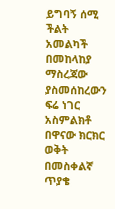ይግባኝ ሰሚ ችልት አመልካች በመከላከያ ማስረጃው ያስመሰከረውን ፍሬ ነገር አስምልክቶ በዋናው ክርክር ወቅት በመስቀልኛ ጥያቄ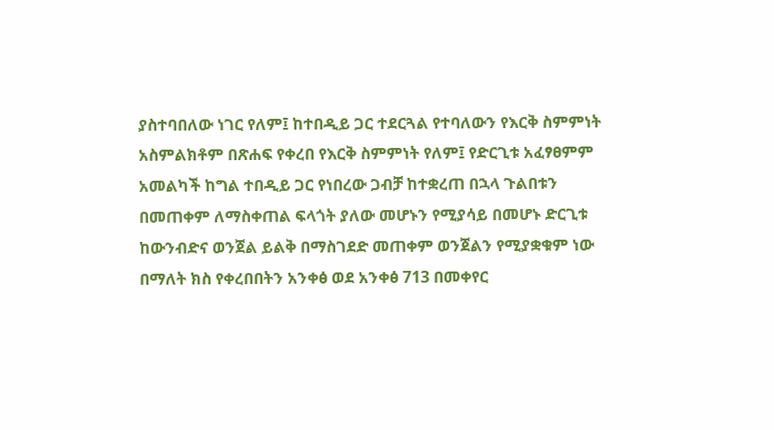ያስተባበለው ነገር የለም፤ ከተበዲይ ጋር ተደርጓል የተባለውን የእርቅ ስምምነት አስምልክቶም በጽሐፍ የቀረበ የእርቅ ስምምነት የለም፤ የድርጊቱ አፈፃፀምም አመልካች ከግል ተበዲይ ጋር የነበረው ጋብቻ ከተቋረጠ በኋላ ጉልበቱን በመጠቀም ለማስቀጠል ፍላጎት ያለው መሆኑን የሚያሳይ በመሆኑ ድርጊቱ ከውንብድና ወንጀል ይልቅ በማስገደድ መጠቀም ወንጀልን የሚያቋቁም ነው በማለት ክስ የቀረበበትን አንቀፅ ወደ አንቀፅ 713 በመቀየር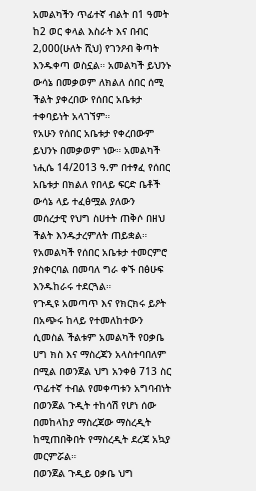አመልካችን ጥፊተኛ ብልት በ1 ዓመት ከ2 ወር ቀላል እስራት እና በብር 2,000(ሁለት ሺህ) የገንዖብ ቅጣት እንዱቀጣ ወስኗል። አመልካች ይህንኑ ውሳኔ በመቃወም ለክልለ ሰበር ሰሚ ችልት ያቀረበው የሰበር አቤቱታ ተቀባይነት አላገኘም።
የአሁን የሰበር አቤቱታ የቀረበውም ይህንኑ በመቃወም ነው። አመልካች ነሒሴ 14/2013 ዓ.ም በተፃፈ የሰበር አቤቱታ በክልለ የበላይ ፍርድ ቤቶች ውሳኔ ላይ ተፈፅሟል ያለውን መሰረታዊ የህግ ስሀተት ጠቅሶ በዘህ ችልት እንዱታረምለት ጠይቋል። የአመልካች የሰበር አቤቱታ ተመርምሮ ያስቀርባል በመባለ ግራ ቀኙ በፅሁፍ እንዱከራሩ ተደርጓል።
የጉዲዩ አመጣጥ እና የክርክሩ ይዖት በአጭሩ ከላይ የተመለከተውን ሲመስል ችልቱም አመልካች የዐቃቤ ሀግ ክስ እና ማስረጃን አላስተባበለም በሚል በወንጀል ህግ አንቀፅ 713 ስር ጥፊተኛ ተብል የመቀጣቱን አግባብነት በወንጀል ጉዲት ተከሳሽ የሆነ ሰው በመከላከያ ማስረጃው ማስረዲት ከሚጠበቅበት የማስረዲት ደረጃ አኳያ መርምሯል።
በወንጀል ጉዲይ ዐቃቤ ህግ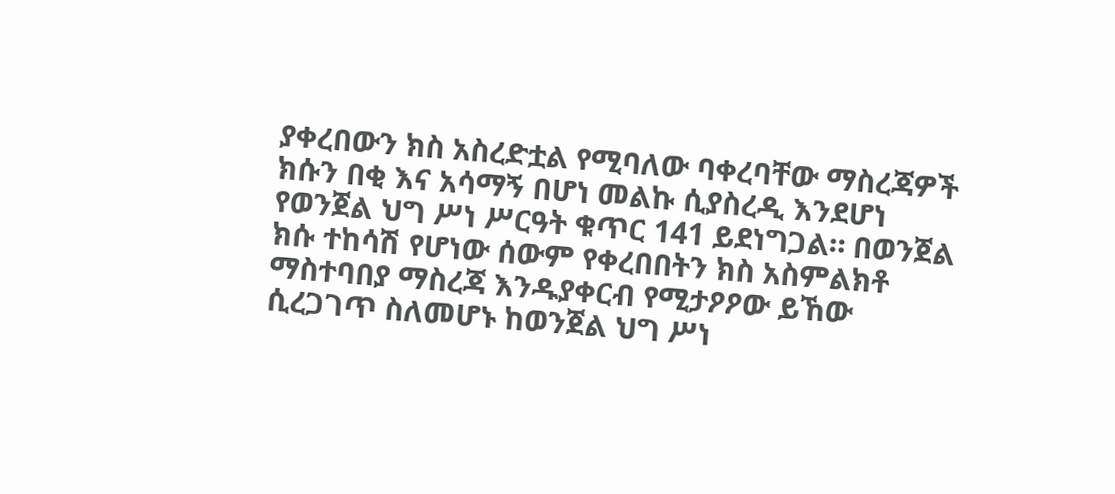ያቀረበውን ክስ አስረድቷል የሚባለው ባቀረባቸው ማስረጃዎች ክሱን በቂ እና አሳማኝ በሆነ መልኩ ሲያስረዲ እንደሆነ የወንጀል ህግ ሥነ ሥርዓት ቁጥር 141 ይደነግጋል። በወንጀል ክሱ ተከሳሽ የሆነው ሰውም የቀረበበትን ክስ አስምልክቶ ማስተባበያ ማስረጃ እንዱያቀርብ የሚታዖዖው ይኸው ሲረጋገጥ ስለመሆኑ ከወንጀል ህግ ሥነ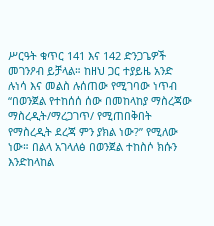ሥርዓት ቁጥር 141 እና 142 ድንጋጌዎች መገንዖብ ይቻላል። ከዘህ ጋር ተያይዜ አንድ ሉነሳ እና መልስ ሉሰጠው የሚገባው ነጥብ “በወንጀል የተከሰሰ ሰው በመከላከያ ማስረጃው ማስረዲት/ማረጋገጥ/ የሚጠበቅበት የማስረዲት ደረጃ ምን ያክል ነው?” የሚለው ነው። በልላ አገላለፅ በወንጀል ተከስሶ ክሱን እንድከላከል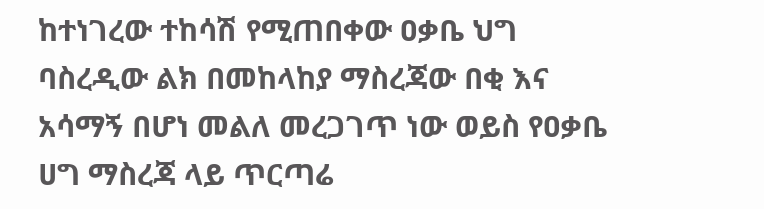ከተነገረው ተከሳሽ የሚጠበቀው ዐቃቤ ህግ ባስረዲው ልክ በመከላከያ ማስረጃው በቂ እና አሳማኝ በሆነ መልለ መረጋገጥ ነው ወይስ የዐቃቤ ሀግ ማስረጃ ላይ ጥርጣሬ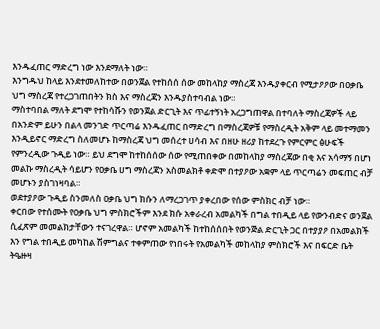እንዱፈጠር ማድረግ ነው እንደማለት ነው።
እንግዱህ ከላይ እንደተመለከተው በወንጀል የተከሰሰ ሰው መከላከያ ማስረጃ እንዱያቀርብ የሚታዖዖው በዐቃቤ ህግ ማስረጃ የተረጋገጠበትን ክስ እና ማስረጃን እንዱያስተባብል ነው።
ማስተባበል ማለት ደግሞ የተከሳሹን የወንጀል ድርጊት እና ጥፊተኝነት አረጋግጠዋል በተባለት ማስረጃዎች ላይ በአንድም ይሁን በልላ መንገድ ጥርጣሬ እንዱፈጠር በማድረግ በማስረጃዎቹ የማስረዲት አቅም ላይ መተማመን እንዲይኖር ማድረግ ስለመሆኑ ከማስረጃ ህግ መሰረተ ሀሳብ እና በዘሁ ዘሪያ ከተደረጉ የምርምር ፅሁፍች የምንረዲው ጉዲይ ነው። ይህ ደግሞ ከተከሰሰው ሰው የሚጠበቀው በመከላከያ ማስረጃው በቂ እና አሳማኝ በሆነ መልኩ ማስረዲት ሳይሆን የዐቃቤ ሀግ ማስረጃን አስመልክቶ ቀድሞ በተያዖው አቋም ላይ ጥርጣሬን መፍጠር ብቻ መሆኑን ያስገነዛባል።
ወደተያዖው ጉዲይ ስንመለስ ዐቃቤ ህግ ክሱን ለማረጋገጥ ያቀረበው የሰው ምስክር ብቻ ነው።
ቀርበው የተሰሙት የዐቃቤ ህግ ምስክሮችም እንደ ክሱ አቀራረብ አመልካች በግል ተበዲይ ላይ የውንብድና ወንጀል ሲፈጽም መመልክታቸውን ተናገረዋል። ሆኖም አመልካች ከተከሰሰበት የወንጅል ድርጊት ጋር በተያያዖ በአመልክች እን የግል ተበዲይ መካከል ሽምግልና ተቀምጠው የነበሩት የአመልካች መከላከያ ምስክሮች እና በፍርድ ቤት ትዔዙዛ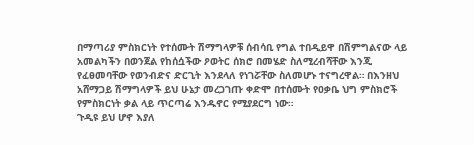በማጣሪያ ምስክርነት የተሰሙት ሽማግላዎቹ ሰብሳቢ የግል ተበዲይዋ በሽምግልናው ላይ አመልካችን በወንጀል የከሰሷችው ዖወትር ሰክሮ በመሄድ ስለሚረብሻቸው እንጂ የፈፀመባቸው የወንብድና ድርጊት እንደላለ የነገሯቸው ስለመሆኑ ተናግረዋል። በእንዘህ አሸማጋይ ሽማግላዎች ይህ ሁኔታ መረጋገጡ ቀድሞ በተሰሙት የዐቃቤ ህግ ምስክሮች የምስክርነት ቃል ላይ ጥርጣሬ እንዱኖር የሚያደርግ ነው።
ጉዲዩ ይህ ሆኖ እያለ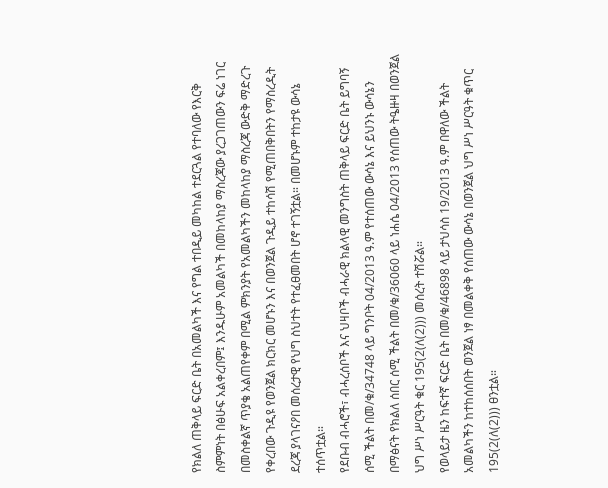የክልለ ጠቅላይ ፍርድ ቤት በአመልካች እና የግል ተበዲይ መካከል ተደርጓል የተባለው የእርቅ ስምምነት በፅሁፍ አልቀረበም፤ እንዱሁም አመልካች በመከላከያ ማስረጃው ያረጋገጠውን ፍሬ ነገር በመስቀልኛ ጥያቄ አልጠየቀም በሚል ምክንያት የአመልካችን መከላከያ ማስረጃ ውድቅ ማድረጉ የቀረበው ጉዲዩ የወንጀል ክርክር መሆኑን እና በወንጀል ጉዲይ ተከሳሽ የሚጠበቅበትን የማስረዲት ደረጃ ያላገናዖበ መሰረታዊ የህግ ስህተት የተፈፀመበት ሆኖ ተገኝቷል። በመሆኑም ተከታዩ ውሳኔ ተሰጥቷል።
የደቡብ ብሓሮች፣ ብሓረሰቦች እና ህዛቦች ብሓራዊ ክልላዊ መንግስት ጠቅላይ ፍርድ ቤት ይግባኝ ሰሚ ችልት በመ/ቁ/34748 ላይ ግንቦት 04/2013 ዓ.ም የተሰጠው ውሳኔ እና ይህንኑ ውሳኔን በማፅናት የክልለ ሰበር ሰሚ ችልት በመ/ቁ/36060 ላይ ነሐሴ 04/2013 የሰጠው ትዔዙዛ በወንጀል ህግ ሥነ ሥርዓት ቁር 195(2(ለ(2))) መሰረት ተሽሯል።
የወላይታ ዜን ከፍተኛ ፍርድ ቤት በመ/ቁ/46898 ላይ ታህሳስ 19/2013 ዓ.ም በዋለው ችልት አመልካችን ከተከሰሰበት ወንጀል ነፃ በመልቀቅ የሰጠው ውሳኔ በወንጀል ህግ ሥነ ሥርዓት ቁጥር 195(2(ለ(2))) ፀንቷል።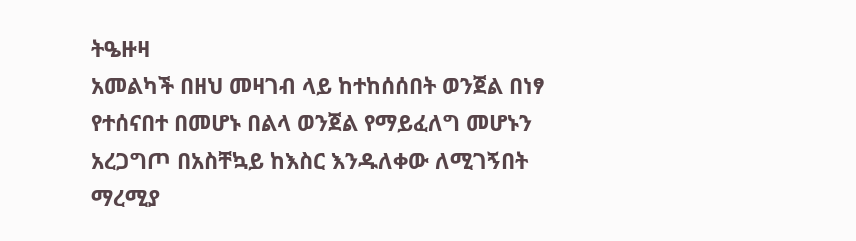ትዔዙዛ
አመልካች በዘህ መዛገብ ላይ ከተከሰሰበት ወንጀል በነፃ የተሰናበተ በመሆኑ በልላ ወንጀል የማይፈለግ መሆኑን አረጋግጦ በአስቸኳይ ከእስር እንዱለቀው ለሚገኝበት ማረሚያ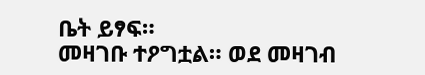ቤት ይፃፍ።
መዛገቡ ተዖግቷል። ወደ መዛገብ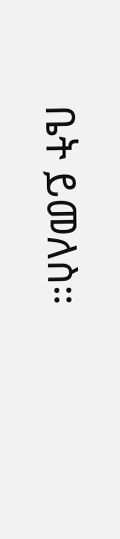ቤት ይመለስ።